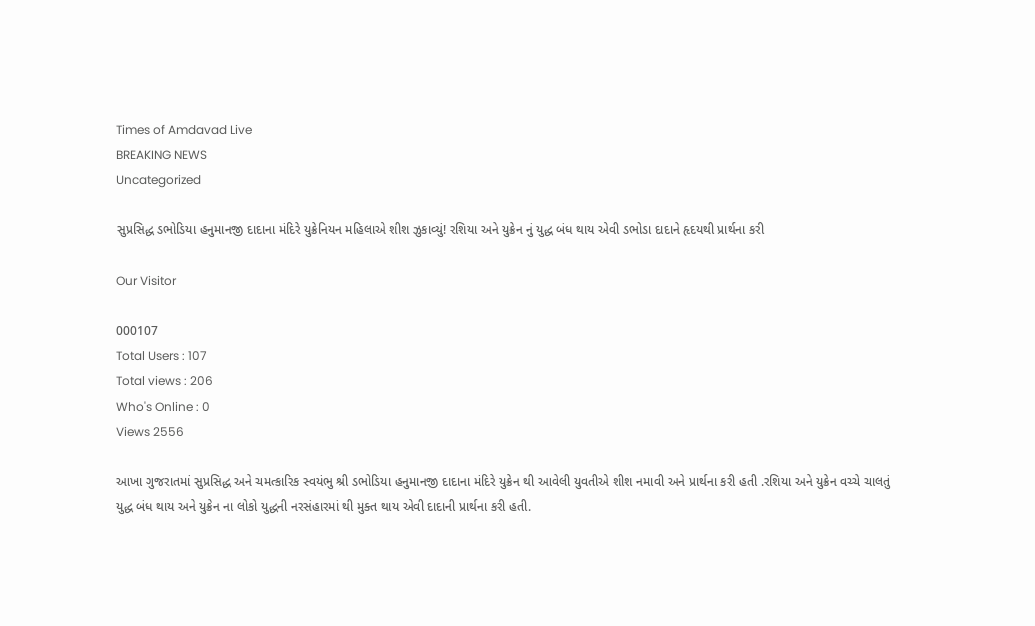Times of Amdavad Live
BREAKING NEWS
Uncategorized

સુપ્રસિદ્ધ ડભોડિયા હનુમાનજી દાદાના મંદિરે યુક્રેનિયન મહિલાએ શીશ ઝુકાવ્યું! રશિયા અને યુક્રેન નું યુદ્ધ બંધ થાય એવી ડભોડા દાદાને હૃદયથી પ્રાર્થના કરી

Our Visitor

000107
Total Users : 107
Total views : 206
Who's Online : 0
Views 2556

આખા ગુજરાતમાં સુપ્રસિદ્ધ અને ચમત્કારિક સ્વયંભુ શ્રી ડભોડિયા હનુમાનજી દાદાના મંદિરે યુક્રેન થી આવેલી યુવતીએ શીશ નમાવી અને પ્રાર્થના કરી હતી .રશિયા અને યુક્રેન વચ્ચે ચાલતું યુદ્ધ બંધ થાય અને યુક્રેન ના લોકો યુદ્ધની નરસંહારમાં થી મુક્ત થાય એવી દાદાની પ્રાર્થના કરી હતી.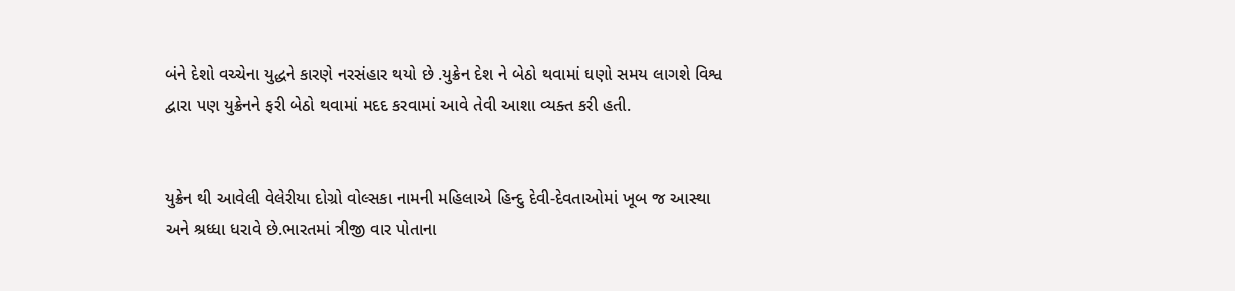બંને દેશો વચ્ચેના યુદ્ધને કારણે નરસંહાર થયો છે .યુક્રેન દેશ ને બેઠો થવામાં ઘણો સમય લાગશે વિશ્વ દ્વારા પણ યુક્રેનને ફરી બેઠો થવામાં મદદ કરવામાં આવે તેવી આશા વ્યક્ત કરી હતી.


યુક્રેન થી આવેલી વેલેરીયા દોગ્રો વોલ્સકા નામની મહિલાએ હિન્દુ દેવી-દેવતાઓમાં ખૂબ જ આસ્થા અને શ્રધ્ધા ધરાવે છે.ભારતમાં ત્રીજી વાર પોતાના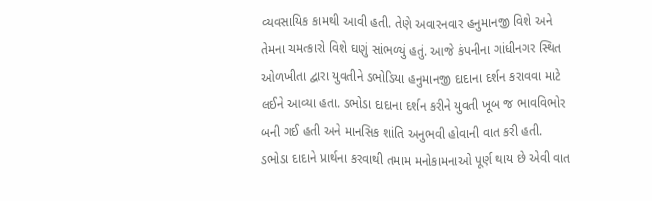વ્યવસાયિક કામથી આવી હતી. તેણે અવારનવાર હનુમાનજી વિશે અને તેમના ચમત્કારો વિશે ઘણું સાંભળ્યું હતું. આજે કંપનીના ગાંધીનગર સ્થિત ઓળખીતા દ્વારા યુવતીને ડભોડિયા હનુમાનજી દાદાના દર્શન કરાવવા માટે લઈને આવ્યા હતા. ડભોડા દાદાના દર્શન કરીને યુવતી ખૂબ જ ભાવવિભોર બની ગઈ હતી અને માનસિક શાંતિ અનુભવી હોવાની વાત કરી હતી. ડભોડા દાદાને પ્રાર્થના કરવાથી તમામ મનોકામનાઓ પૂર્ણ થાય છે એવી વાત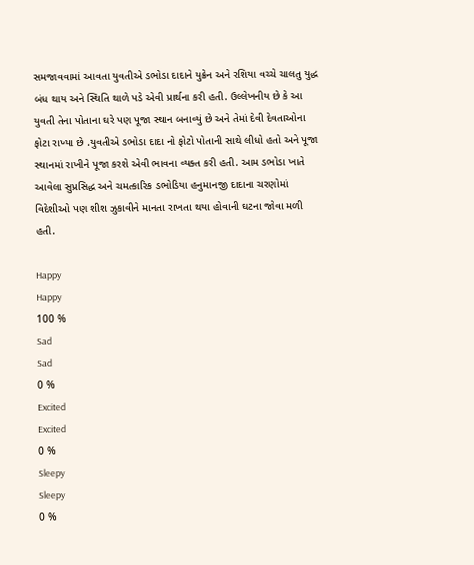સમજાવવામાં આવતા યુવતીએ ડભોડા દાદાને યુક્રેન અને રશિયા વચ્ચે ચાલતુ યુદ્ધ બંધ થાય અને સ્થિતિ થાળે પડે એવી પ્રાર્થના કરી હતી. ઉલ્લેખનીય છે કે આ યુવતી તેના પોતાના ઘરે પણ પૂજા સ્થાન બનાવ્યું છે અને તેમાં દેવી દેવતાઓના ફોટા રાખ્યા છે .યુવતીએ ડભોડા દાદા નો ફોટો પોતાની સાથે લીધો હતો અને પૂજા સ્થાનમાં રાખીને પૂજા કરશે એવી ભાવના વ્યક્ત કરી હતી. આમ ડભોડા ખાતે આવેલા સુપ્રસિદ્ધ અને ચમત્કારિક ડભોડિયા હનુમાનજી દાદાના ચરણોમાં વિદેશીઓ પણ શીશ ઝુકાવીને માનતા રાખતા થયા હોવાની ઘટના જોવા મળી હતી.

Happy
Happy
100 %
Sad
Sad
0 %
Excited
Excited
0 %
Sleepy
Sleepy
0 %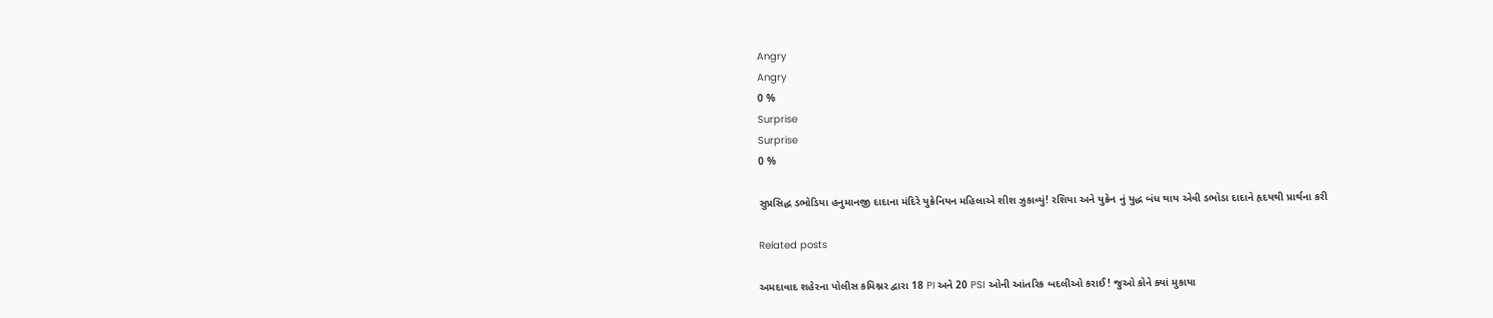Angry
Angry
0 %
Surprise
Surprise
0 %

સુપ્રસિદ્ધ ડભોડિયા હનુમાનજી દાદાના મંદિરે યુક્રેનિયન મહિલાએ શીશ ઝુકાવ્યું! રશિયા અને યુક્રેન નું યુદ્ધ બંધ થાય એવી ડભોડા દાદાને હૃદયથી પ્રાર્થના કરી

Related posts

અમદાવાદ શહેરના પોલીસ કમિશ્નર દ્વારા 18 PI અને 20 PSI ઓની આંતરિક બદલીઓ કરાઈ! જુઓ કોને ક્યાં મુકાયા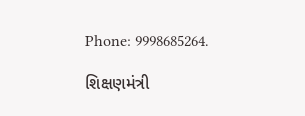Phone: 9998685264.

શિક્ષણમંત્રી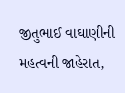જીતુભાઈ વાઘાણીની મહત્વની જાહેરાત,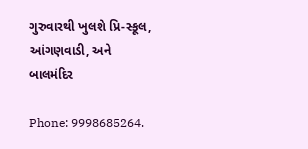ગુરુવારથી ખુલશે પ્રિ-સ્કૂલ, આંગણવાડી, અને બાલમંદિર

Phone: 9998685264.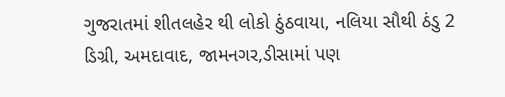ગુજરાતમાં શીતલહેર થી લોકો ઠુંઠવાયા, નલિયા સૌથી ઠંડુ 2 ડિગ્રી, અમદાવાદ, જામનગર,ડીસામાં પણ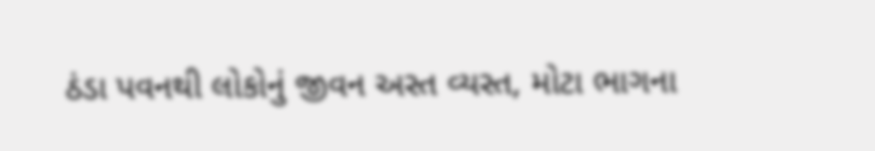ઠંડા પવનથી લોકોનું જીવન અસ્ત વ્યસ્ત, મોટા ભાગના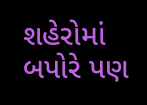શહેરોમાં બપોરે પણ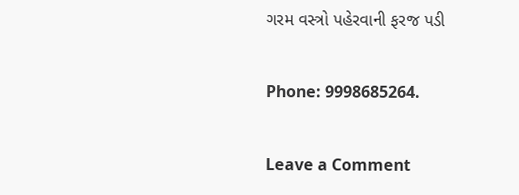ગરમ વસ્ત્રો પહેરવાની ફરજ પડી

Phone: 9998685264.

Leave a Comment